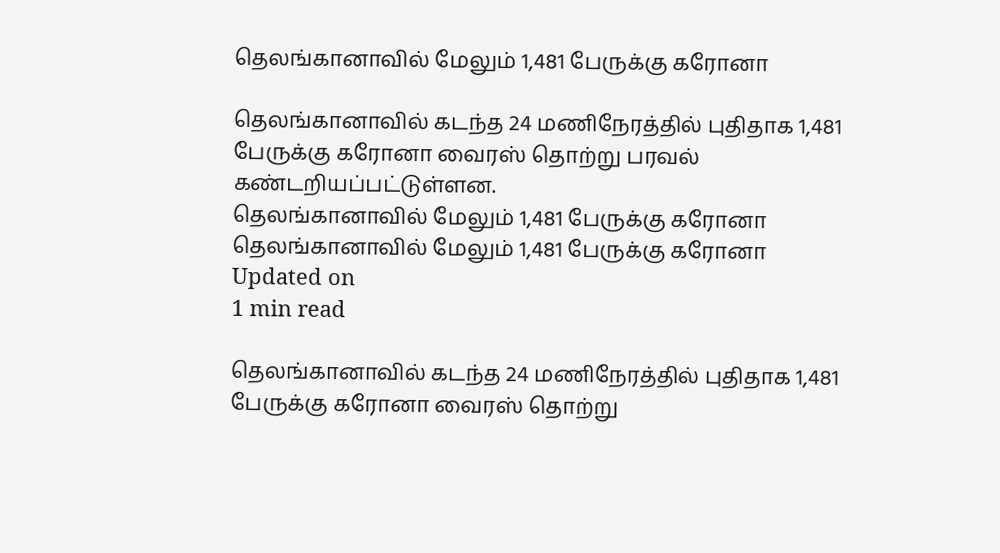தெலங்கானாவில் மேலும் 1,481 பேருக்கு கரோனா

தெலங்கானாவில் கடந்த 24 மணிநேரத்தில் புதிதாக 1,481 பேருக்கு கரோனா வைரஸ் தொற்று பரவல் கண்டறியப்பட்டுள்ளன.
தெலங்கானாவில் மேலும் 1,481 பேருக்கு கரோனா
தெலங்கானாவில் மேலும் 1,481 பேருக்கு கரோனா
Updated on
1 min read

தெலங்கானாவில் கடந்த 24 மணிநேரத்தில் புதிதாக 1,481 பேருக்கு கரோனா வைரஸ் தொற்று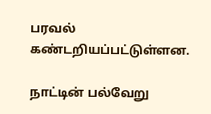பரவல் கண்டறியப்பட்டுள்ளன.

நாட்டின் பல்வேறு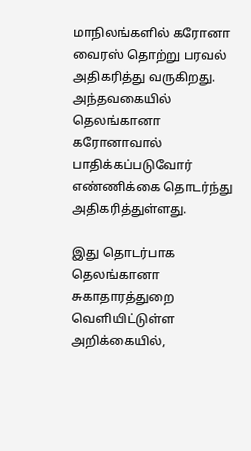மாநிலங்களில் கரோனா வைரஸ் தொற்று பரவல் அதிகரித்து வருகிறது. அந்தவகையில் தெலங்கானா கரோனாவால் பாதிக்கப்படுவோர் எண்ணிக்கை தொடர்ந்து அதிகரித்துள்ளது.

இது தொடர்பாக தெலங்கானா சுகாதாரத்துறை வெளியிட்டுள்ள அறிக்கையில்,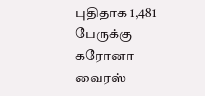புதிதாக 1,481 பேருக்கு கரோனா வைரஸ்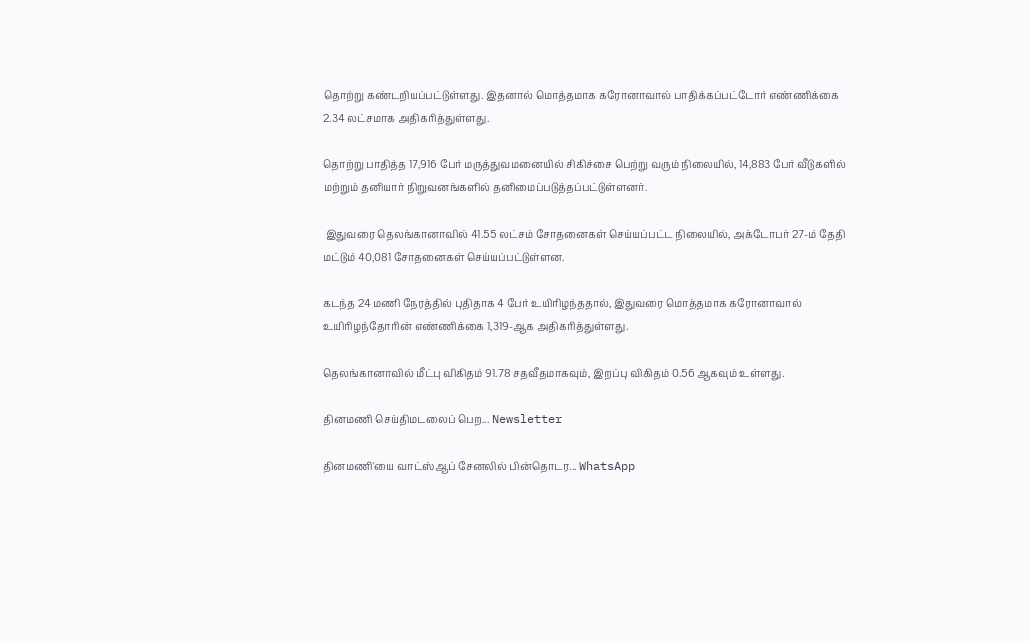தொற்று கண்டறியப்பட்டுள்ளது. இதனால் மொத்தமாக கரோனாவால் பாதிக்கப்பட்டோர் எண்ணிக்கை 2.34 லட்சமாக அதிகரித்துள்ளது.

தொற்று பாதித்த 17,916 பேர் மருத்துவமனையில் சிகிச்சை பெற்று வரும் நிலையில், 14,883 பேர் வீடுகளில் மற்றும் தனியார் நிறுவனங்களில் தனிமைப்படுத்தப்பட்டுள்ளனர்.

 இதுவரை தெலங்கானாவில் 41.55 லட்சம் சோதனைகள் செய்யப்பட்ட நிலையில், அக்டோபர் 27-ம் தேதி மட்டும் 40,081 சோதனைகள் செய்யப்பட்டுள்ளன.

கடந்த 24 மணி நேரத்தில் புதிதாக 4 பேர் உயிரிழந்ததால், இதுவரை மொத்தமாக கரோனாவால் உயிரிழந்தோரின் எண்ணிக்கை 1,319-ஆக அதிகரித்துள்ளது.

தெலங்கானாவில் மீட்பு விகிதம் 91.78 சதவீதமாகவும், இறப்பு விகிதம் 0.56 ஆகவும் உள்ளது.

தினமணி செய்திமடலைப் பெற... Newsletter

தினமணி'யை வாட்ஸ்ஆப் சேனலில் பின்தொடர... WhatsApp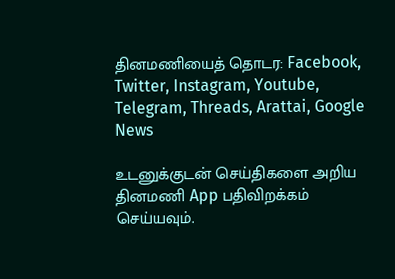தினமணியைத் தொடர: Facebook, Twitter, Instagram, Youtube, Telegram, Threads, Arattai, Google News

உடனுக்குடன் செய்திகளை அறிய தினமணி App பதிவிறக்கம் செய்யவும்.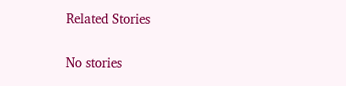Related Stories

No stories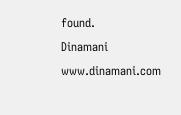found.
Dinamani
www.dinamani.com